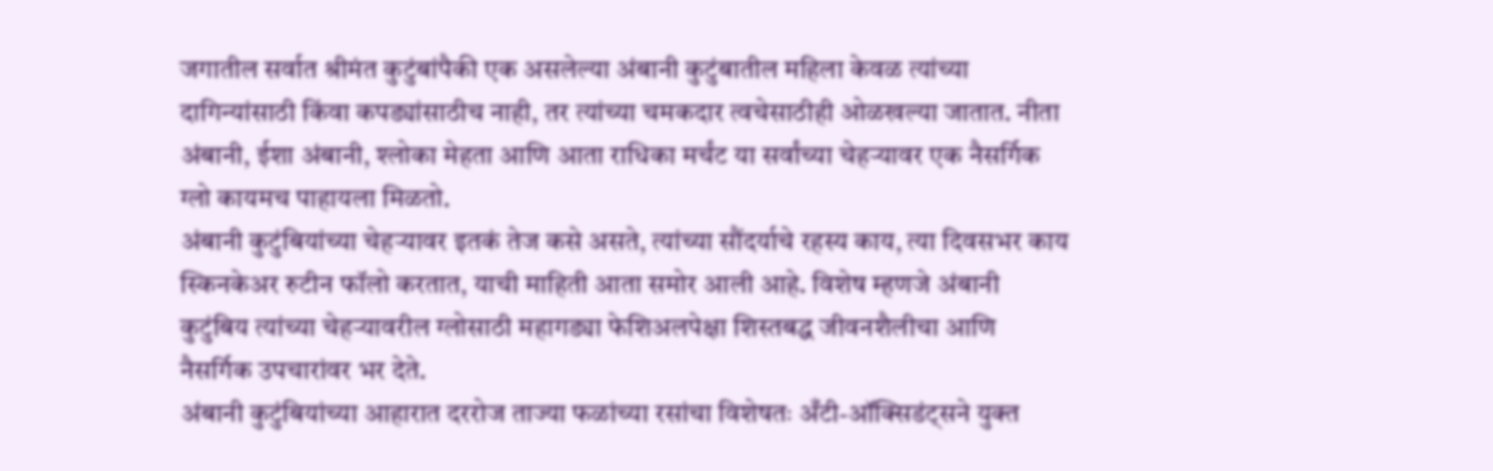जगातील सर्वात श्रीमंत कुटुंबांपैकी एक असलेल्या अंबानी कुटुंबातील महिला केवळ त्यांच्या दागिन्यांसाठी किंवा कपड्यांसाठीच नाही, तर त्यांच्या चमकदार त्वचेसाठीही ओळखल्या जातात. नीता अंबानी, ईशा अंबानी, श्लोका मेहता आणि आता राधिका मर्चंट या सर्वांच्या चेहऱ्यावर एक नैसर्गिक ग्लो कायमच पाहायला मिळतो.
अंबानी कुटुंबियांच्या चेहऱ्यावर इतकं तेज कसे असते, त्यांच्या सौंदर्याचे रहस्य काय, त्या दिवसभर काय स्किनकेअर रुटीन फॉलो करतात, याची माहिती आता समोर आली आहे. विशेष म्हणजे अंबानी कुटुंबिय त्यांच्या चेहऱ्यावरील ग्लोसाठी महागड्या फेशिअलपेक्षा शिस्तबद्ध जीवनशैलीचा आणि नैसर्गिक उपचारांवर भर देते.
अंबानी कुटुंबियांच्या आहारात दररोज ताज्या फळांच्या रसांचा विशेषतः अँटी-ऑक्सिडंट्सने युक्त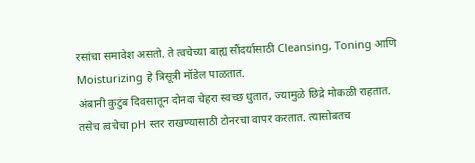रसांचा समावेश असतो. ते त्वचेच्या बाह्य सौंदर्यासाठी Cleansing, Toning आणि Moisturizing हे त्रिसूत्री मॉडेल पाळतात.
अंबानी कुटुंब दिवसातून दोनदा चेहरा स्वच्छ धुतात, ज्यामुळे छिद्रे मोकळी राहतात. तसेच त्वचेचा pH स्तर राखण्यासाठी टोनरचा वापर करतात. त्यासोबतच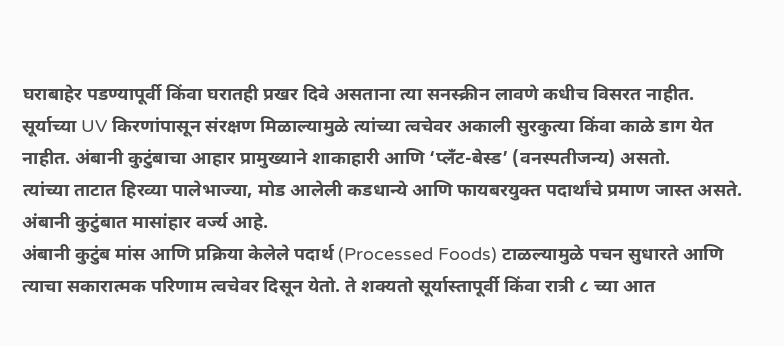घराबाहेर पडण्यापूर्वी किंवा घरातही प्रखर दिवे असताना त्या सनस्क्रीन लावणे कधीच विसरत नाहीत.
सूर्याच्या UV किरणांपासून संरक्षण मिळाल्यामुळे त्यांच्या त्वचेवर अकाली सुरकुत्या किंवा काळे डाग येत नाहीत. अंबानी कुटुंबाचा आहार प्रामुख्याने शाकाहारी आणि ‘प्लँट-बेस्ड’ (वनस्पतीजन्य) असतो.
त्यांच्या ताटात हिरव्या पालेभाज्या, मोड आलेली कडधान्ये आणि फायबरयुक्त पदार्थांचे प्रमाण जास्त असते. अंबानी कुटुंबात मासांहार वर्ज्य आहे.
अंबानी कुटुंब मांस आणि प्रक्रिया केलेले पदार्थ (Processed Foods) टाळल्यामुळे पचन सुधारते आणि त्याचा सकारात्मक परिणाम त्वचेवर दिसून येतो. ते शक्यतो सूर्यास्तापूर्वी किंवा रात्री ८ च्या आत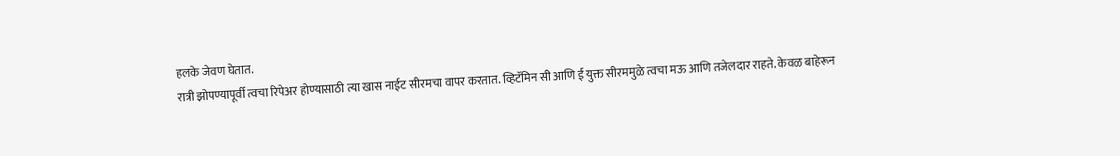हलके जेवण घेतात.
रात्री झोपण्यापूर्वी त्वचा रिपेअर होण्यासाठी त्या खास नाईट सीरमचा वापर करतात. व्हिटॅमिन सी आणि ई युक्त सीरममुळे त्वचा मऊ आणि तजेलदार राहते. केवळ बाहेरून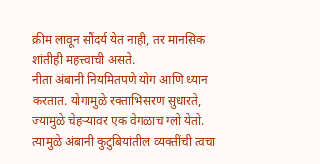क्रीम लावून सौंदर्य येत नाही, तर मानसिक शांतीही महत्त्वाची असते.
नीता अंबानी नियमितपणे योग आणि ध्यान करतात. योगामुळे रक्ताभिसरण सुधारते, ज्यामुळे चेहऱ्यावर एक वेगळाच ग्लो येतो. त्यामुळे अंबानी कुटुबियांतील व्यक्तींची त्वचा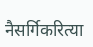नैसर्गिकरित्या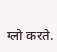ग्लो करते.